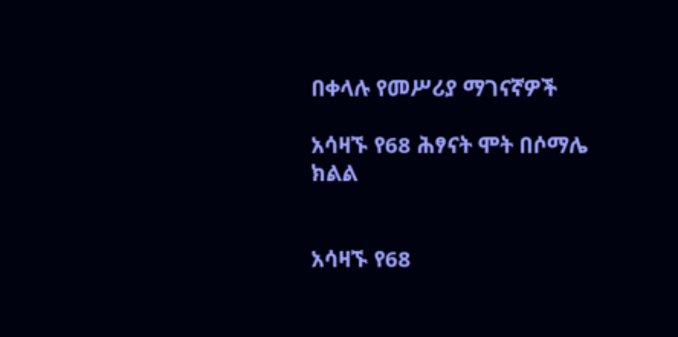በቀላሉ የመሥሪያ ማገናኛዎች

አሳዛኙ የ68 ሕፃናት ሞት በሶማሌ ክልል


አሳዛኙ የ68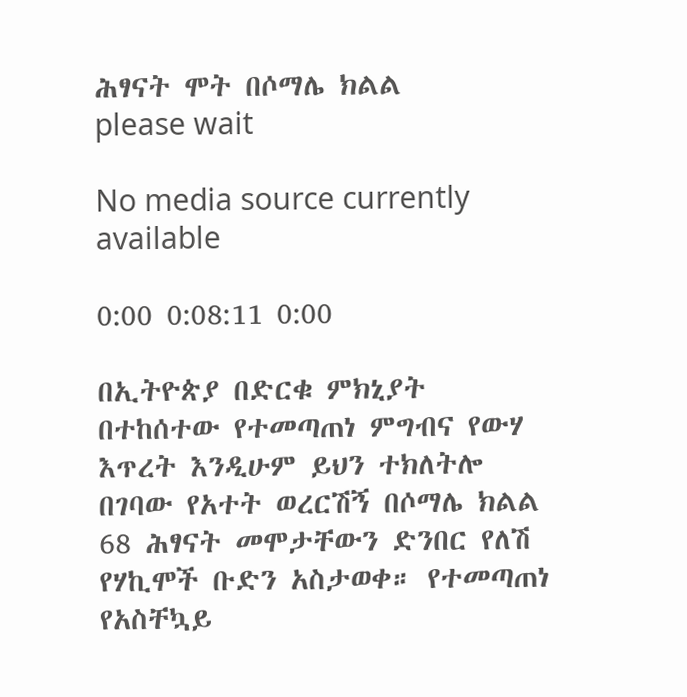ሕፃናት ሞት በሶማሌ ክልል
please wait

No media source currently available

0:00 0:08:11 0:00

በኢትዮጵያ በድርቁ ምክኒያት በተከሰተው የተመጣጠነ ምግብና የውሃ እጥረት እንዲሁም ይህን ተክለትሎ በገባው የአተት ወረርሽኝ በሶማሌ ክልል 68 ሕፃናት መሞታቸውን ድንበር የለሽ የሃኪሞች ቡድን አስታወቀ። የተመጣጠነ የአስቸኳይ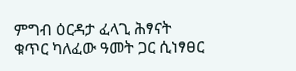ምግብ ዕርዳታ ፈላጊ ሕፃናት ቁጥር ካለፈው ዓመት ጋር ሲነፃፀር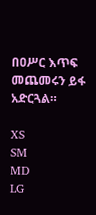በዐሥር እጥፍ መጨመሩን ይፋ አድርጓል።

XS
SM
MD
LG